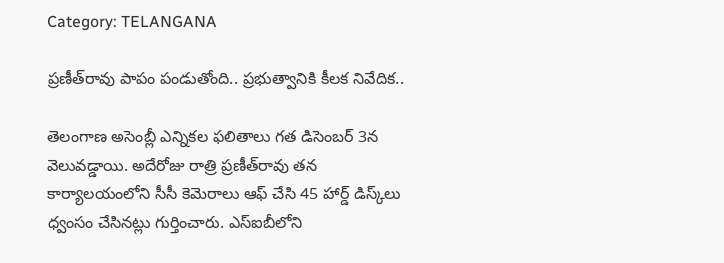Category: TELANGANA

ప్రణీత్‌రావు పాపం పండుతోంది.. ప్రభుత్వానికి కీలక నివేదిక..

తెలంగాణ అసెంబ్లీ ఎన్నికల ఫలితాలు గత డిసెంబర్‌ 3న వెలువడ్డాయి. అదేరోజు రాత్రి ప్రణీత్‌రావు తన కార్యాలయంలోని సీసీ కెమెరాలు ఆఫ్‌ చేసి 45 హార్డ్‌ డిస్క్‌లు ధ్వంసం చేసినట్లు గుర్తించారు. ఎస్‌ఐబీలోని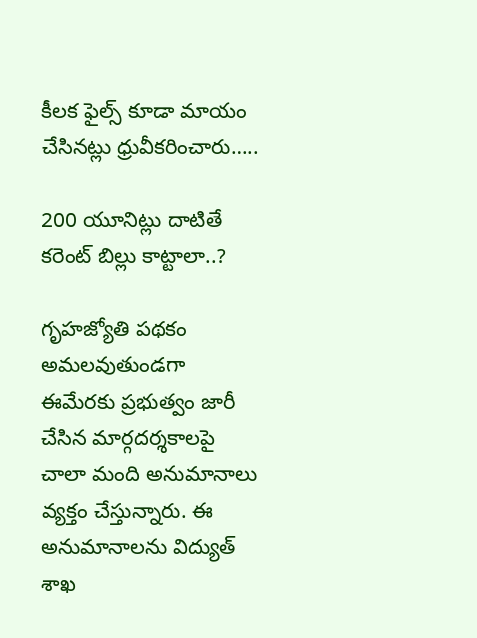కీలక ఫైల్స్‌ కూడా మాయం చేసినట్లు ధ్రువీకరించారు…..

200 యూనిట్లు దాటితే కరెంట్ బిల్లు కాట్టాలా..?

గృహజ్యోతి పథకం అమలవుతుండగా ఈమేరకు ప్రభుత‍్వం జారీ చేసిన మార్గదర్శకాలపై చాలా మంది అనుమానాలు వ్యక్తం చేస్తున్నారు. ఈ అనుమానాలను విద్యుత్ శాఖ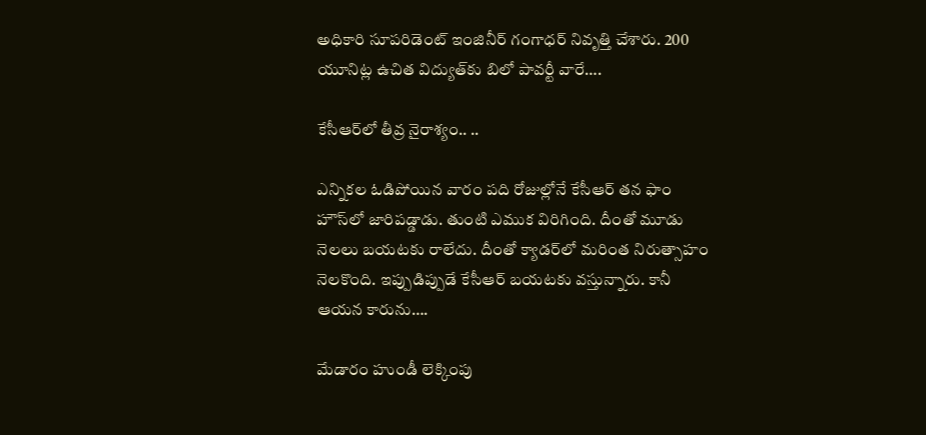అధికారి సూపరిడెంట్ ఇంజినీర్ గంగాధర్ నివృత్తి చేశారు. 200 యూనిట్ల ఉచిత విద్యుత్‌కు బిలో పావర్టీ వారే….

కేసీఆర్‌లో తీవ్ర నైరాశ్యం.. ..

ఎన్నికల ఓడిపోయిన వారం పది రోజుల్లోనే కేసీఆర్‌ తన ఫాం హౌస్‌లో జారిపడ్డాడు. తుంటి ఎముక విరిగింది. దీంతో మూడు నెలలు బయటకు రాలేదు. దీంతో క్యాడర్‌లో మరింత నిరుత్సాహం నెలకొంది. ఇప్పుడిప్పుడే కేసీఆర్‌ బయటకు వస్తున్నారు. కానీ ఆయన కారును….

మేడారం హుండీ లెక్కింపు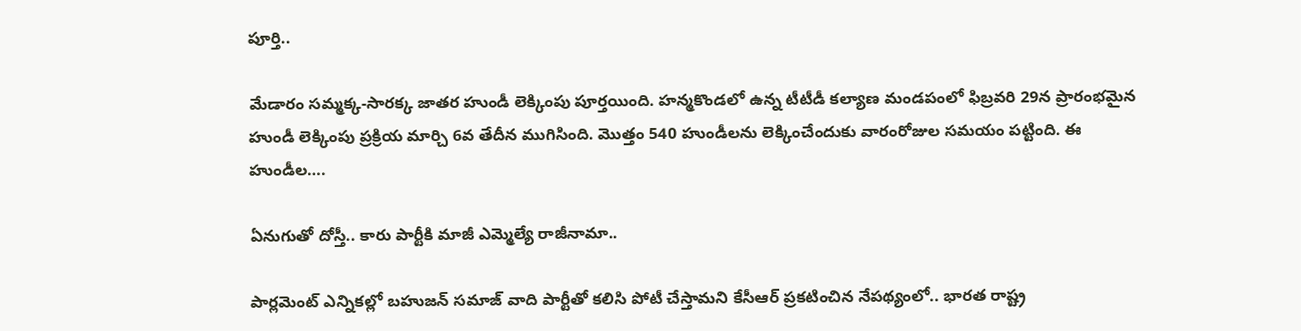పూర్తి..

మేడారం సమ్మక్క-సారక్క జాతర హుండీ లెక్కింపు పూర్తయింది. హన్మకొండలో ఉన్న టీటీడీ కల్యాణ మండపంలో ఫిబ్రవరి 29న ప్రారంభమైన హుండీ లెక్కింపు ప్రక్రియ మార్చి 6వ తేదీన ముగిసింది. మొత్తం 540 హుండీలను లెక్కించేందుకు వారంరోజుల సమయం పట్టింది. ఈ హుండీల….

ఏనుగుతో దోస్తీ.. కారు పార్టీకి మాజీ ఎమ్మెల్యే రాజీనామా..

పార్లమెంట్ ఎన్నికల్లో బహుజన్ సమాజ్ వాది పార్టీతో కలిసి పోటీ చేస్తామని కేసీఆర్ ప్రకటించిన నేపథ్యంలో.. భారత రాష్ట్ర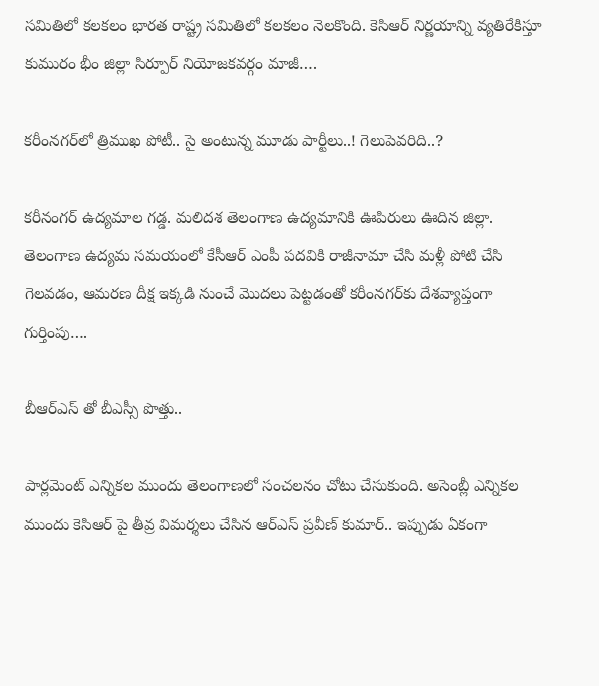సమితిలో కలకలం భారత రాష్ట్ర సమితిలో కలకలం నెలకొంది. కెసిఆర్ నిర్ణయాన్ని వ్యతిరేకిస్తూ కుమురం భీం జిల్లా సిర్పూర్ నియోజకవర్గం మాజీ….

కరీంనగర్‌లో త్రిముఖ పోటీ.. సై అంటున్న మూడు పార్టీలు..! గెలుపెవరిది..?

కరీనంగర్‌ ఉద్యమాల గడ్డ. మలిదశ తెలంగాణ ఉద్యమానికి ఊపిరులు ఊదిన జిల్లా. తెలంగాణ ఉద్యమ సమయంలో కేసీఆర్‌ ఎంపీ పదవికి రాజీనామా చేసి మళ్లీ పోటి చేసి గెలవడం, ఆమరణ దీక్ష ఇక్కడి నుంచే మొదలు పెట్టడంతో కరీంనగర్‌కు దేశవ్యాప్తంగా గుర్తింపు….

బీఆర్ఎస్ తో బీఎస్సీ పొత్తు..

పార్లమెంట్ ఎన్నికల ముందు తెలంగాణలో సంచలనం చోటు చేసుకుంది. అసెంబ్లీ ఎన్నికల ముందు కెసిఆర్ పై తీవ్ర విమర్శలు చేసిన ఆర్ఎస్ ప్రవీణ్ కుమార్.. ఇప్పుడు ఏకంగా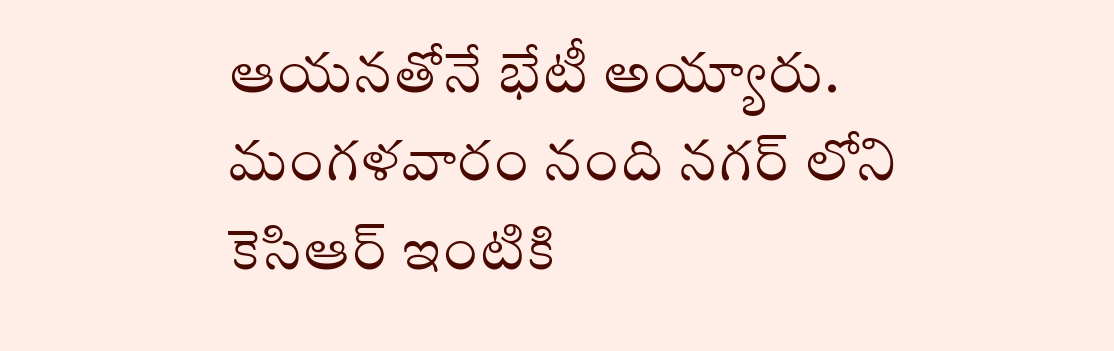ఆయనతోనే భేటీ అయ్యారు. మంగళవారం నంది నగర్ లోని కెసిఆర్ ఇంటికి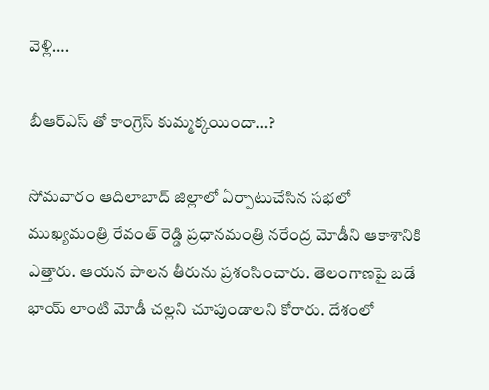వెళ్లి….

బీఆర్ఎస్ తో కాంగ్రెస్ కుమ్మక్కయిందా…?

సోమవారం ఆదిలాబాద్ జిల్లాలో ఏర్పాటుచేసిన సభలో ముఖ్యమంత్రి రేవంత్ రెడ్డి ప్రధానమంత్రి నరేంద్ర మోడీని ఆకాశానికి ఎత్తారు. ఆయన పాలన తీరును ప్రశంసించారు. తెలంగాణపై బడే భాయ్ లాంటి మోడీ చల్లని చూపుండాలని కోరారు. దేశంలో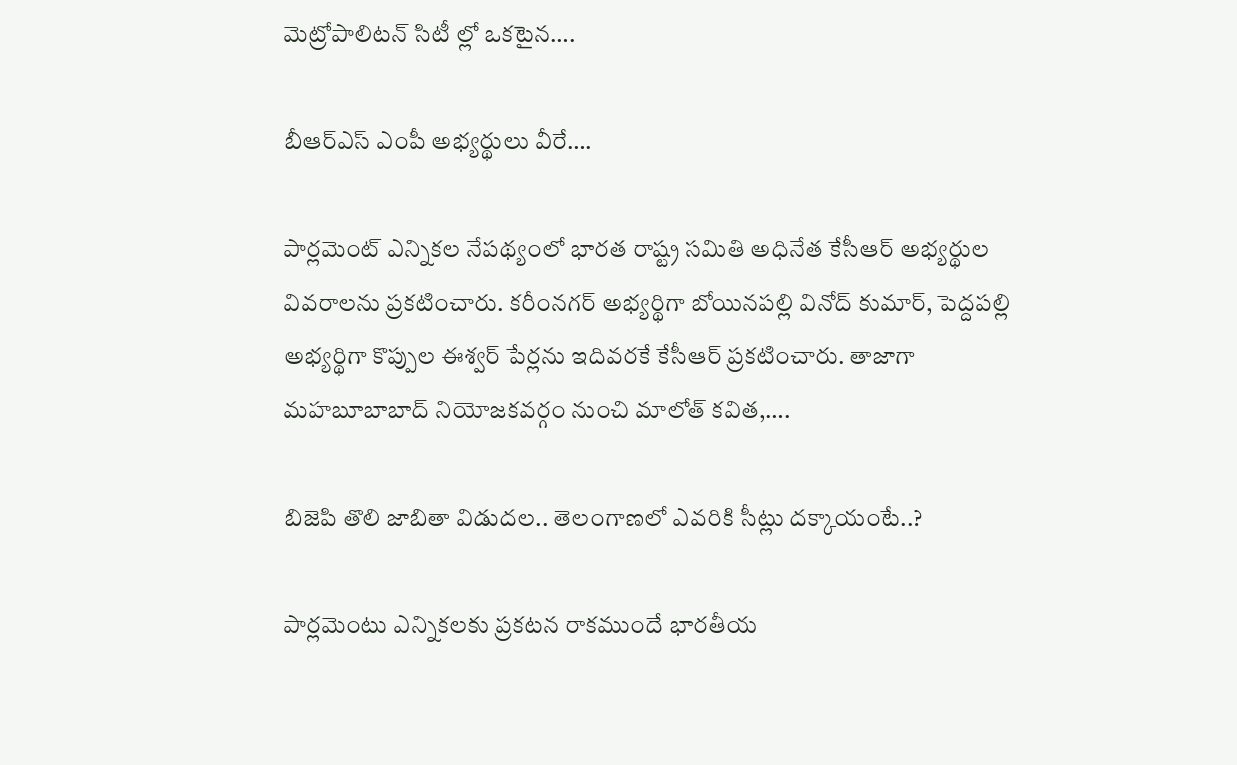మెట్రోపాలిటన్ సిటీ ల్లో ఒకటైన….

బీఆర్ఎస్ ఎంపీ అభ్యర్థులు వీరే….

పార్లమెంట్ ఎన్నికల నేపథ్యంలో భారత రాష్ట్ర సమితి అధినేత కేసీఆర్ అభ్యర్థుల వివరాలను ప్రకటించారు. కరీంనగర్ అభ్యర్థిగా బోయినపల్లి వినోద్ కుమార్, పెద్దపల్లి అభ్యర్థిగా కొప్పుల ఈశ్వర్ పేర్లను ఇదివరకే కేసీఆర్ ప్రకటించారు. తాజాగా మహబూబాబాద్ నియోజకవర్గం నుంచి మాలోత్ కవిత,….

బిజెపి తొలి జాబితా విడుదల.. తెలంగాణలో ఎవరికి సీట్లు దక్కాయంటే..?

పార్లమెంటు ఎన్నికలకు ప్రకటన రాకముందే భారతీయ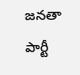జనతా పార్టీ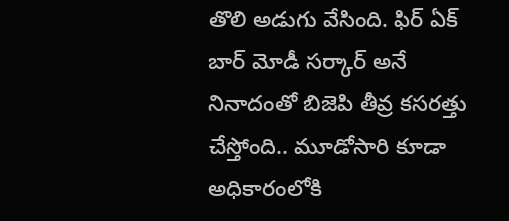తొలి అడుగు వేసింది. ఫిర్ ఏక్ బార్ మోడీ సర్కార్ అనే నినాదంతో బిజెపి తీవ్ర కసరత్తు చేస్తోంది.. మూడోసారి కూడా అధికారంలోకి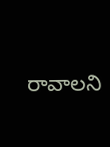రావాలని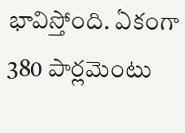భావిస్తోంది. ఏకంగా 380 పార్లమెంటు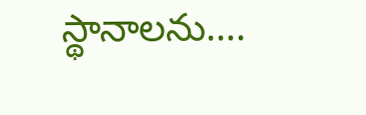స్థానాలను….